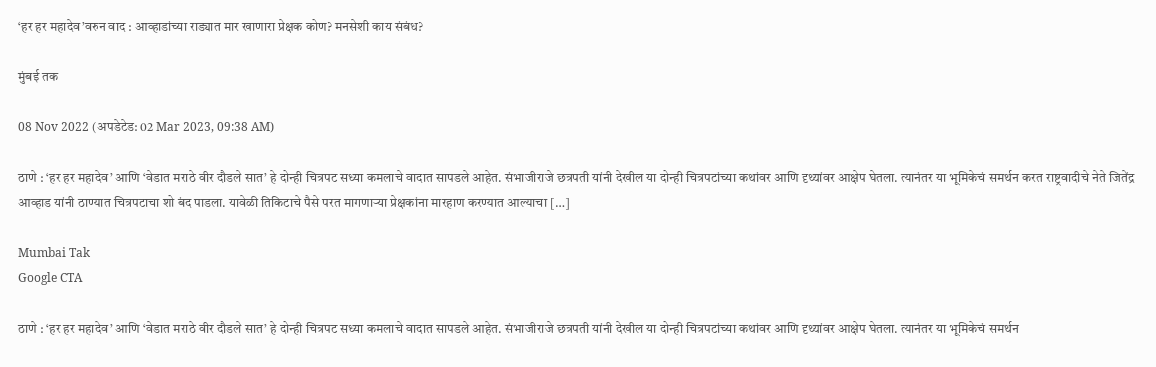‘हर हर महादेव’वरुन वाद : आव्हाडांच्या राड्यात मार खाणारा प्रेक्षक कोण? मनसेशी काय संबंध?

मुंबई तक

08 Nov 2022 (अपडेटेड: 02 Mar 2023, 09:38 AM)

ठाणे : ‘हर हर महादेव’ आणि ‘वेडात मराठे वीर दौडले सात’ हे दोन्ही चित्रपट सध्या कमलाचे वादात सापडले आहेत. संभाजीराजे छत्रपती यांनी देखील या दोन्ही चित्रपटांच्या कथांवर आणि दृथ्यांवर आक्षेप घेतला. त्यानंतर या भूमिकेचं समर्थन करत राष्ट्रवादीचे नेते जितेंद्र आव्हाड यांनी ठाण्यात चित्रपटाचा शो बंद पाडला. यावेळी तिकिटाचे पैसे परत मागणाऱ्या प्रेक्षकांना मारहाण करण्यात आल्याचा […]

Mumbai Tak
Google CTA

ठाणे : ‘हर हर महादेव’ आणि ‘वेडात मराठे वीर दौडले सात’ हे दोन्ही चित्रपट सध्या कमलाचे वादात सापडले आहेत. संभाजीराजे छत्रपती यांनी देखील या दोन्ही चित्रपटांच्या कथांवर आणि दृथ्यांवर आक्षेप घेतला. त्यानंतर या भूमिकेचं समर्थन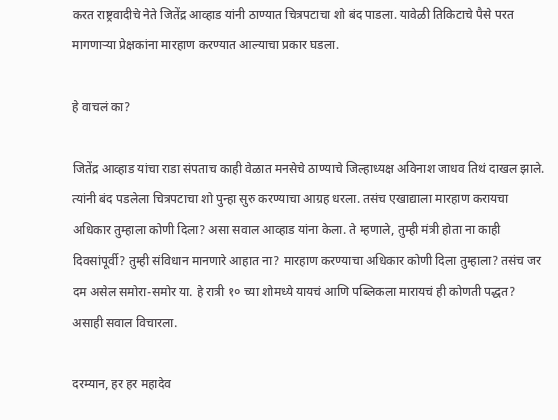करत राष्ट्रवादीचे नेते जितेंद्र आव्हाड यांनी ठाण्यात चित्रपटाचा शो बंद पाडला. यावेळी तिकिटाचे पैसे परत मागणाऱ्या प्रेक्षकांना मारहाण करण्यात आल्याचा प्रकार घडला.

हे वाचलं का?

जितेंद्र आव्हाड यांचा राडा संपताच काही वेळात मनसेचे ठाण्याचे जिल्हाध्यक्ष अविनाश जाधव तिथं दाखल झाले. त्यांनी बंद पडलेला चित्रपटाचा शो पुन्हा सुरु करण्याचा आग्रह धरला. तसंच एखाद्याला मारहाण करायचा अधिकार तुम्हाला कोणी दिला? असा सवाल आव्हाड यांना केला. ते म्हणाले, तुम्ही मंत्री होता ना काही दिवसांपूर्वी? तुम्ही संविधान मानणारे आहात ना? मारहाण करण्याचा अधिकार कोणी दिला तुम्हाला? तसंच जर दम असेल समोरा-समोर या. हे रात्री १० च्या शोमध्ये यायचं आणि पब्लिकला मारायचं ही कोणती पद्धत? असाही सवाल विचारला.

दरम्यान, हर हर महादेव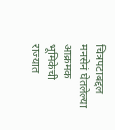चित्रपटाबद्दल मनसेनं घेतलेल्या आक्रमक भूमिकेची राज्यात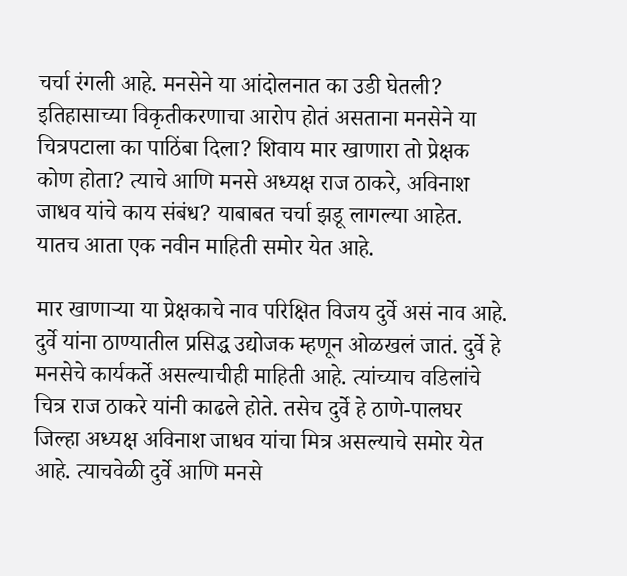चर्चा रंगली आहे. मनसेने या आंदोलनात का उडी घेतली? इतिहासाच्या विकृतीकरणाचा आरोप होतं असताना मनसेने या चित्रपटाला का पाठिंबा दिला? शिवाय मार खाणारा तो प्रेक्षक कोण होता? त्याचे आणि मनसे अध्यक्ष राज ठाकरे, अविनाश जाधव यांचे काय संबंध? याबाबत चर्चा झडू लागल्या आहेत. यातच आता एक नवीन माहिती समोर येत आहे.

मार खाणाऱ्या या प्रेक्षकाचे नाव परिक्षित विजय दुर्वे असं नाव आहे. दुर्वे यांना ठाण्यातील प्रसिद्ध उद्योजक म्हणून ओळखलं जातं. दुर्वे हे मनसेचे कार्यकर्ते असल्याचीही माहिती आहे. त्यांच्याच वडिलांचे चित्र राज ठाकरे यांनी काढले होते. तसेच दुर्वे हे ठाणे-पालघर जिल्हा अध्यक्ष अविनाश जाधव यांचा मित्र असल्याचे समोर येत आहे. त्याचवेळी दुर्वे आणि मनसे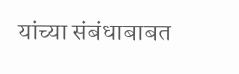यांच्या संबंधाबाबत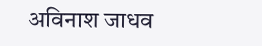अविनाश जाधव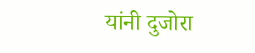यांनी दुजोरा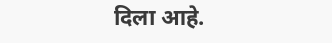दिला आहे.